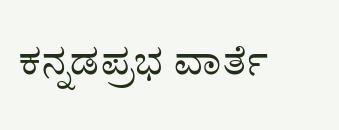ಕನ್ನಡಪ್ರಭ ವಾರ್ತೆ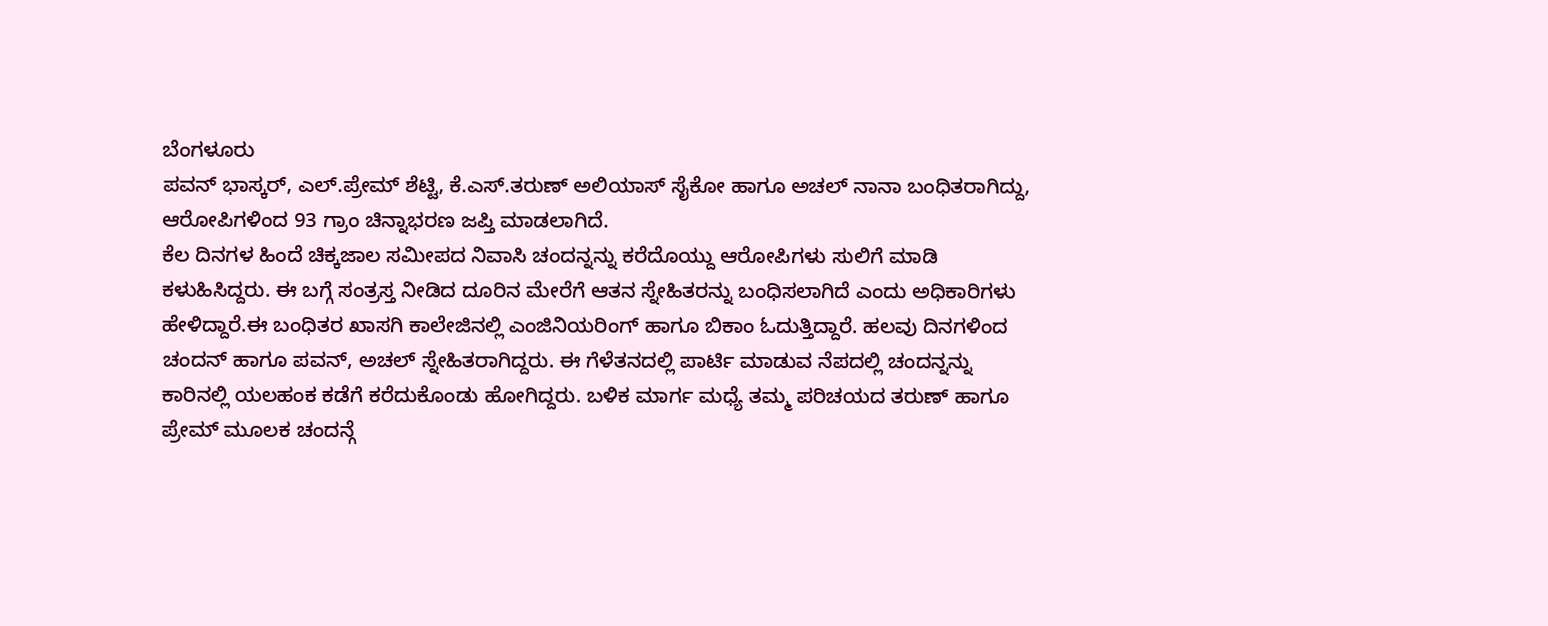ಬೆಂಗಳೂರು
ಪವನ್ ಭಾಸ್ಕರ್, ಎಲ್.ಪ್ರೇಮ್ ಶೆಟ್ಟಿ, ಕೆ.ಎಸ್.ತರುಣ್ ಅಲಿಯಾಸ್ ಸೈಕೋ ಹಾಗೂ ಅಚಲ್ ನಾನಾ ಬಂಧಿತರಾಗಿದ್ದು, ಆರೋಪಿಗಳಿಂದ 93 ಗ್ರಾಂ ಚಿನ್ನಾಭರಣ ಜಪ್ತಿ ಮಾಡಲಾಗಿದೆ.
ಕೆಲ ದಿನಗಳ ಹಿಂದೆ ಚಿಕ್ಕಜಾಲ ಸಮೀಪದ ನಿವಾಸಿ ಚಂದನ್ನನ್ನು ಕರೆದೊಯ್ದು ಆರೋಪಿಗಳು ಸುಲಿಗೆ ಮಾಡಿ ಕಳುಹಿಸಿದ್ದರು. ಈ ಬಗ್ಗೆ ಸಂತ್ರಸ್ತ ನೀಡಿದ ದೂರಿನ ಮೇರೆಗೆ ಆತನ ಸ್ನೇಹಿತರನ್ನು ಬಂಧಿಸಲಾಗಿದೆ ಎಂದು ಅಧಿಕಾರಿಗಳು ಹೇಳಿದ್ದಾರೆ.ಈ ಬಂಧಿತರ ಖಾಸಗಿ ಕಾಲೇಜಿನಲ್ಲಿ ಎಂಜಿನಿಯರಿಂಗ್ ಹಾಗೂ ಬಿಕಾಂ ಓದುತ್ತಿದ್ದಾರೆ. ಹಲವು ದಿನಗಳಿಂದ ಚಂದನ್ ಹಾಗೂ ಪವನ್, ಅಚಲ್ ಸ್ನೇಹಿತರಾಗಿದ್ದರು. ಈ ಗೆಳೆತನದಲ್ಲಿ ಪಾರ್ಟಿ ಮಾಡುವ ನೆಪದಲ್ಲಿ ಚಂದನ್ನನ್ನು ಕಾರಿನಲ್ಲಿ ಯಲಹಂಕ ಕಡೆಗೆ ಕರೆದುಕೊಂಡು ಹೋಗಿದ್ದರು. ಬಳಿಕ ಮಾರ್ಗ ಮಧ್ಯೆ ತಮ್ಮ ಪರಿಚಯದ ತರುಣ್ ಹಾಗೂ ಪ್ರೇಮ್ ಮೂಲಕ ಚಂದನ್ಗೆ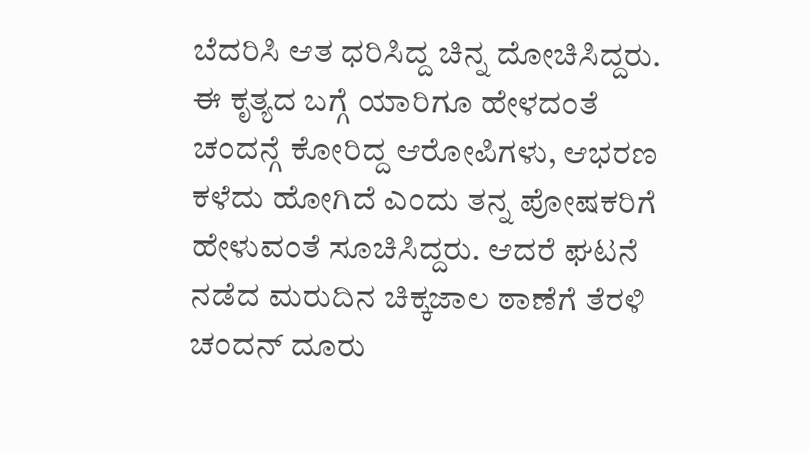ಬೆದರಿಸಿ ಆತ ಧರಿಸಿದ್ದ ಚಿನ್ನ ದೋಚಿಸಿದ್ದರು. ಈ ಕೃತ್ಯದ ಬಗ್ಗೆ ಯಾರಿಗೂ ಹೇಳದಂತೆ ಚಂದನ್ಗೆ ಕೋರಿದ್ದ ಆರೋಪಿಗಳು, ಆಭರಣ ಕಳೆದು ಹೋಗಿದೆ ಎಂದು ತನ್ನ ಪೋಷಕರಿಗೆ ಹೇಳುವಂತೆ ಸೂಚಿಸಿದ್ದರು. ಆದರೆ ಘಟನೆ ನಡೆದ ಮರುದಿನ ಚಿಕ್ಕಜಾಲ ಠಾಣೆಗೆ ತೆರಳಿ ಚಂದನ್ ದೂರು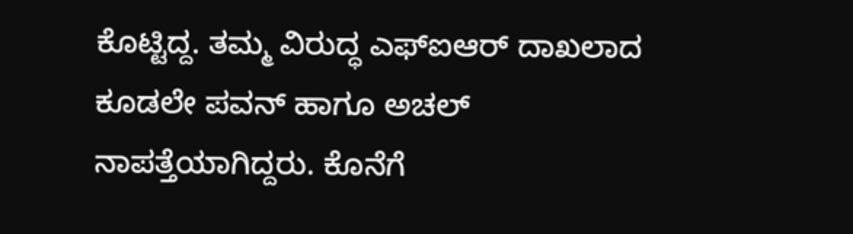ಕೊಟ್ಟಿದ್ದ. ತಮ್ಮ ವಿರುದ್ಧ ಎಫ್ಐಆರ್ ದಾಖಲಾದ ಕೂಡಲೇ ಪವನ್ ಹಾಗೂ ಅಚಲ್ ನಾಪತ್ತೆಯಾಗಿದ್ದರು. ಕೊನೆಗೆ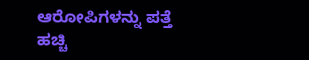ಆರೋಪಿಗಳನ್ನು ಪತ್ತೆ ಹಚ್ಚಿ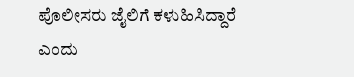ಪೊಲೀಸರು ಜೈಲಿಗೆ ಕಳುಹಿಸಿದ್ದಾರೆ ಎಂದು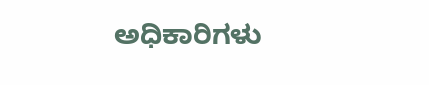ಅಧಿಕಾರಿಗಳು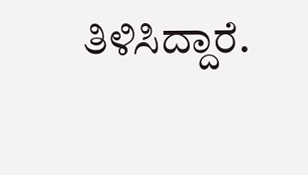ತಿಳಿಸಿದ್ದಾರೆ.